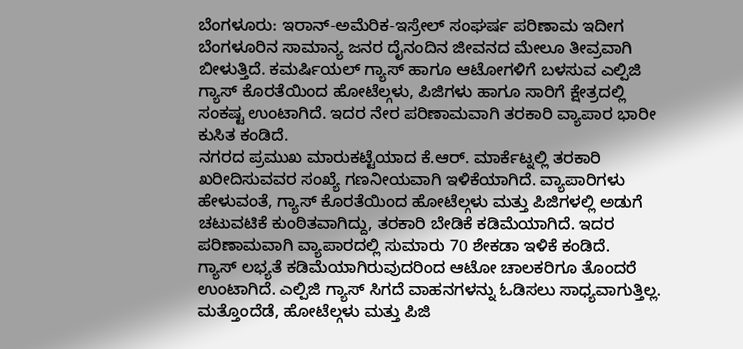ಬೆಂಗಳೂರು: ಇರಾನ್-ಅಮೆರಿಕ-ಇಸ್ರೇಲ್ ಸಂಘರ್ಷ ಪರಿಣಾಮ ಇದೀಗ ಬೆಂಗಳೂರಿನ ಸಾಮಾನ್ಯ ಜನರ ದೈನಂದಿನ ಜೀವನದ ಮೇಲೂ ತೀವ್ರವಾಗಿ ಬೀಳುತ್ತಿದೆ. ಕಮರ್ಷಿಯಲ್ ಗ್ಯಾಸ್ ಹಾಗೂ ಆಟೋಗಳಿಗೆ ಬಳಸುವ ಎಲ್ಪಿಜಿ ಗ್ಯಾಸ್ ಕೊರತೆಯಿಂದ ಹೋಟೆಲ್ಗಳು, ಪಿಜಿಗಳು ಹಾಗೂ ಸಾರಿಗೆ ಕ್ಷೇತ್ರದಲ್ಲಿ ಸಂಕಷ್ಟ ಉಂಟಾಗಿದೆ. ಇದರ ನೇರ ಪರಿಣಾಮವಾಗಿ ತರಕಾರಿ ವ್ಯಾಪಾರ ಭಾರೀ ಕುಸಿತ ಕಂಡಿದೆ.
ನಗರದ ಪ್ರಮುಖ ಮಾರುಕಟ್ಟೆಯಾದ ಕೆ.ಆರ್. ಮಾರ್ಕೆಟ್ನಲ್ಲಿ ತರಕಾರಿ ಖರೀದಿಸುವವರ ಸಂಖ್ಯೆ ಗಣನೀಯವಾಗಿ ಇಳಿಕೆಯಾಗಿದೆ. ವ್ಯಾಪಾರಿಗಳು ಹೇಳುವಂತೆ, ಗ್ಯಾಸ್ ಕೊರತೆಯಿಂದ ಹೋಟೆಲ್ಗಳು ಮತ್ತು ಪಿಜಿಗಳಲ್ಲಿ ಅಡುಗೆ ಚಟುವಟಿಕೆ ಕುಂಠಿತವಾಗಿದ್ದು, ತರಕಾರಿ ಬೇಡಿಕೆ ಕಡಿಮೆಯಾಗಿದೆ. ಇದರ ಪರಿಣಾಮವಾಗಿ ವ್ಯಾಪಾರದಲ್ಲಿ ಸುಮಾರು 70 ಶೇಕಡಾ ಇಳಿಕೆ ಕಂಡಿದೆ.
ಗ್ಯಾಸ್ ಲಭ್ಯತೆ ಕಡಿಮೆಯಾಗಿರುವುದರಿಂದ ಆಟೋ ಚಾಲಕರಿಗೂ ತೊಂದರೆ ಉಂಟಾಗಿದೆ. ಎಲ್ಪಿಜಿ ಗ್ಯಾಸ್ ಸಿಗದೆ ವಾಹನಗಳನ್ನು ಓಡಿಸಲು ಸಾಧ್ಯವಾಗುತ್ತಿಲ್ಲ. ಮತ್ತೊಂದೆಡೆ, ಹೋಟೆಲ್ಗಳು ಮತ್ತು ಪಿಜಿ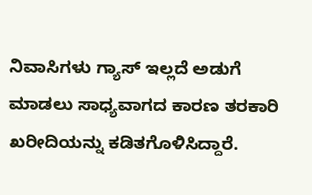ನಿವಾಸಿಗಳು ಗ್ಯಾಸ್ ಇಲ್ಲದೆ ಅಡುಗೆ ಮಾಡಲು ಸಾಧ್ಯವಾಗದ ಕಾರಣ ತರಕಾರಿ ಖರೀದಿಯನ್ನು ಕಡಿತಗೊಳಿಸಿದ್ದಾರೆ.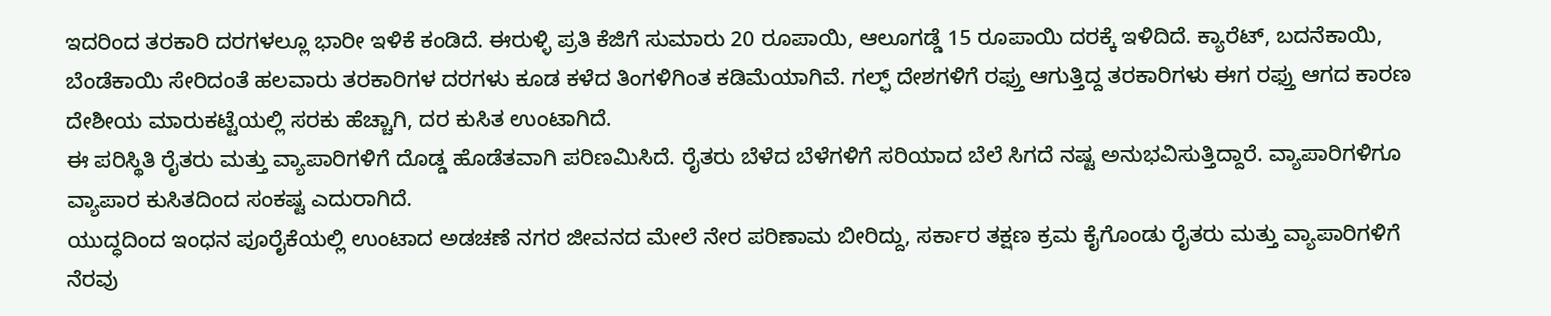ಇದರಿಂದ ತರಕಾರಿ ದರಗಳಲ್ಲೂ ಭಾರೀ ಇಳಿಕೆ ಕಂಡಿದೆ. ಈರುಳ್ಳಿ ಪ್ರತಿ ಕೆಜಿಗೆ ಸುಮಾರು 20 ರೂಪಾಯಿ, ಆಲೂಗಡ್ಡೆ 15 ರೂಪಾಯಿ ದರಕ್ಕೆ ಇಳಿದಿದೆ. ಕ್ಯಾರೆಟ್, ಬದನೆಕಾಯಿ, ಬೆಂಡೆಕಾಯಿ ಸೇರಿದಂತೆ ಹಲವಾರು ತರಕಾರಿಗಳ ದರಗಳು ಕೂಡ ಕಳೆದ ತಿಂಗಳಿಗಿಂತ ಕಡಿಮೆಯಾಗಿವೆ. ಗಲ್ಫ್ ದೇಶಗಳಿಗೆ ರಫ್ತು ಆಗುತ್ತಿದ್ದ ತರಕಾರಿಗಳು ಈಗ ರಫ್ತು ಆಗದ ಕಾರಣ ದೇಶೀಯ ಮಾರುಕಟ್ಟೆಯಲ್ಲಿ ಸರಕು ಹೆಚ್ಚಾಗಿ, ದರ ಕುಸಿತ ಉಂಟಾಗಿದೆ.
ಈ ಪರಿಸ್ಥಿತಿ ರೈತರು ಮತ್ತು ವ್ಯಾಪಾರಿಗಳಿಗೆ ದೊಡ್ಡ ಹೊಡೆತವಾಗಿ ಪರಿಣಮಿಸಿದೆ. ರೈತರು ಬೆಳೆದ ಬೆಳೆಗಳಿಗೆ ಸರಿಯಾದ ಬೆಲೆ ಸಿಗದೆ ನಷ್ಟ ಅನುಭವಿಸುತ್ತಿದ್ದಾರೆ. ವ್ಯಾಪಾರಿಗಳಿಗೂ ವ್ಯಾಪಾರ ಕುಸಿತದಿಂದ ಸಂಕಷ್ಟ ಎದುರಾಗಿದೆ.
ಯುದ್ಧದಿಂದ ಇಂಧನ ಪೂರೈಕೆಯಲ್ಲಿ ಉಂಟಾದ ಅಡಚಣೆ ನಗರ ಜೀವನದ ಮೇಲೆ ನೇರ ಪರಿಣಾಮ ಬೀರಿದ್ದು, ಸರ್ಕಾರ ತಕ್ಷಣ ಕ್ರಮ ಕೈಗೊಂಡು ರೈತರು ಮತ್ತು ವ್ಯಾಪಾರಿಗಳಿಗೆ ನೆರವು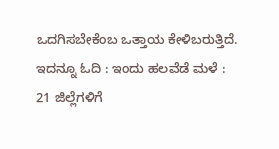ಒದಗಿಸಬೇಕೆಂಬ ಒತ್ತಾಯ ಕೇಳಿಬರುತ್ತಿದೆ.
ಇದನ್ನೂ ಓದಿ : ಇಂದು ಹಲವೆಡೆ ಮಳೆ : 21 ಜಿಲ್ಲೆಗಳಿಗೆ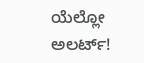ಯೆಲ್ಲೋ ಅಲರ್ಟ್!